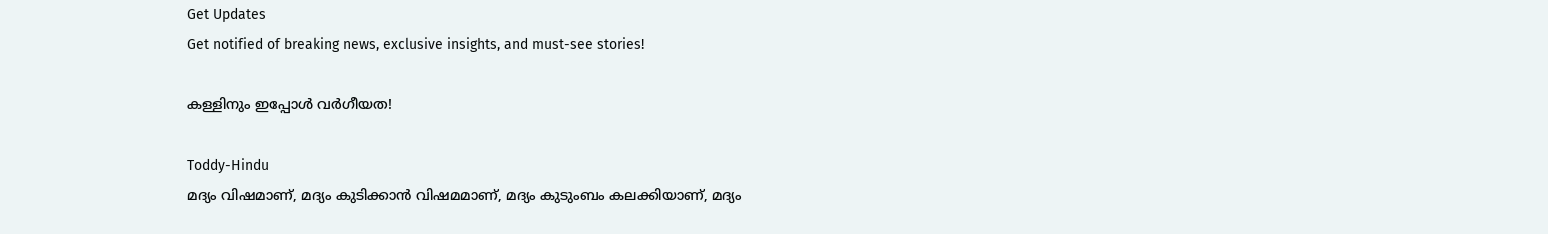Get Updates
Get notified of breaking news, exclusive insights, and must-see stories!

കള്ളിനും ഇപ്പോള്‍ വര്‍ഗീയത!

Toddy-Hindu
മദ്യം വിഷമാണ്, മദ്യം കുടിക്കാന്‍ വിഷമമാണ്, മദ്യം കുടുംബം കലക്കിയാണ്, മദ്യം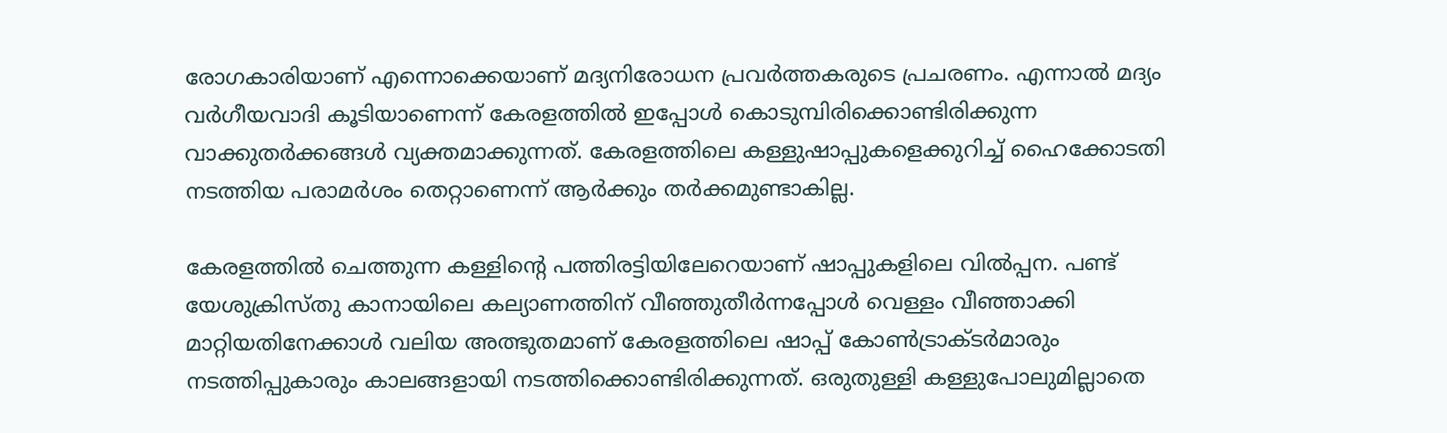രോഗകാരിയാണ് എന്നൊക്കെയാണ് മദ്യനിരോധന പ്രവര്‍ത്തകരുടെ പ്രചരണം. എന്നാല്‍ മദ്യം വര്‍ഗീയവാദി കൂടിയാണെന്ന് കേരളത്തില്‍ ഇപ്പോള്‍ കൊടുമ്പിരിക്കൊണ്ടിരിക്കുന്ന വാക്കുതര്‍ക്കങ്ങള്‍ വ്യക്തമാക്കുന്നത്. കേരളത്തിലെ കള്ളുഷാപ്പുകളെക്കുറിച്ച് ഹൈക്കോടതി നടത്തിയ പരാമര്‍ശം തെറ്റാണെന്ന് ആര്‍ക്കും തര്‍ക്കമുണ്ടാകില്ല.

കേരളത്തില്‍ ചെത്തുന്ന കള്ളിന്റെ പത്തിരട്ടിയിലേറെയാണ് ഷാപ്പുകളിലെ വില്‍പ്പന. പണ്ട് യേശുക്രിസ്തു കാനായിലെ കല്യാണത്തിന് വീഞ്ഞുതീര്‍ന്നപ്പോള്‍ വെള്ളം വീഞ്ഞാക്കി മാറ്റിയതിനേക്കാള്‍ വലിയ അത്ഭുതമാണ് കേരളത്തിലെ ഷാപ്പ് കോണ്‍ട്രാക്ടര്‍മാരും നടത്തിപ്പുകാരും കാലങ്ങളായി നടത്തിക്കൊണ്ടിരിക്കുന്നത്. ഒരുതുള്ളി കള്ളുപോലുമില്ലാതെ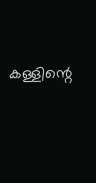കള്ളിന്റെ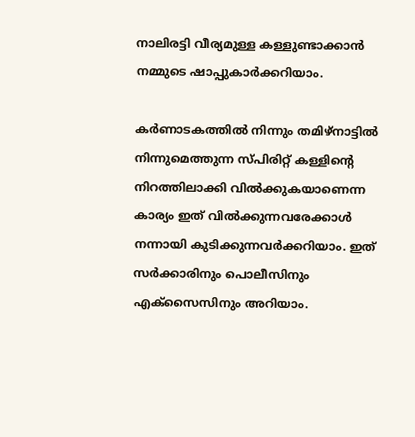നാലിരട്ടി വീര്യമുള്ള കള്ളുണ്ടാക്കാന്‍ നമ്മുടെ ഷാപ്പുകാര്‍ക്കറിയാം.

കര്‍ണാടകത്തില്‍ നിന്നും തമിഴ്‌നാട്ടില്‍ നിന്നുമെത്തുന്ന സ്പിരിറ്റ് കള്ളിന്റെ നിറത്തിലാക്കി വില്‍ക്കുകയാണെന്ന കാര്യം ഇത് വില്‍ക്കുന്നവരേക്കാള്‍ നന്നായി കുടിക്കുന്നവര്‍ക്കറിയാം. ഇത് സര്‍ക്കാരിനും പൊലീസിനും എക്‌സൈസിനും അറിയാം.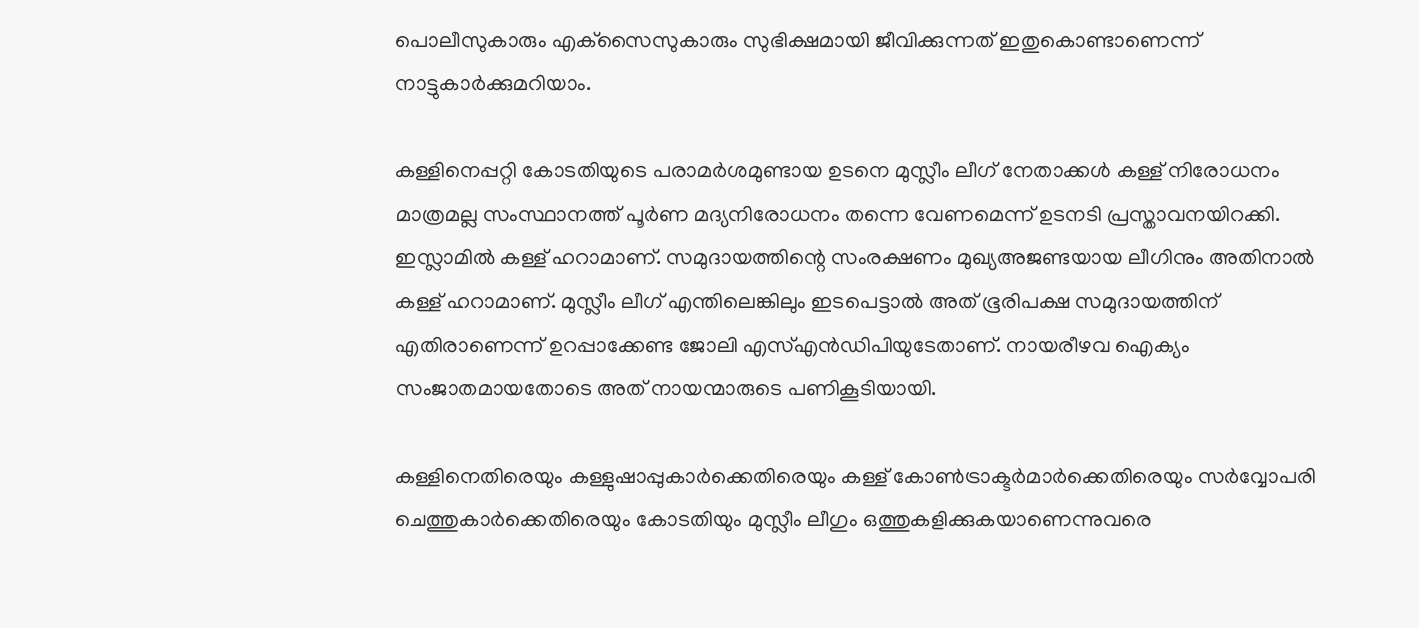പൊലീസുകാരും എക്‌സൈസുകാരും സുഭിക്ഷമായി ജീവിക്കുന്നത് ഇതുകൊണ്ടാണെന്ന് നാട്ടുകാര്‍ക്കുമറിയാം.

കള്ളിനെപ്പറ്റി കോടതിയുടെ പരാമര്‍ശമുണ്ടായ ഉടനെ മുസ്ലീം ലീഗ് നേതാക്കള്‍ കള്ള് നിരോധനം മാത്രമല്ല സംസ്ഥാനത്ത് പൂര്‍ണ മദ്യനിരോധനം തന്നെ വേണമെന്ന് ഉടനടി പ്രസ്താവനയിറക്കി. ഇസ്ലാമില്‍ കള്ള് ഹറാമാണ്. സമുദായത്തിന്റെ സംരക്ഷണം മുഖ്യഅജണ്ടയായ ലീഗിനും അതിനാല്‍ കള്ള് ഹറാമാണ്. മുസ്ലീം ലീഗ് എന്തിലെങ്കിലും ഇടപെട്ടാല്‍ അത് ഭൂരിപക്ഷ സമുദായത്തിന് എതിരാണെന്ന് ഉറപ്പാക്കേണ്ട ജോലി എസ്എന്‍ഡിപിയുടേതാണ്. നായരീഴവ ഐക്യം സംജാതമായതോടെ അത് നായന്മാരുടെ പണികൂടിയായി.

കള്ളിനെതിരെയും കള്ളുഷാപ്പുകാര്‍ക്കെതിരെയും കള്ള് കോണ്‍ട്രാക്ടര്‍മാര്‍ക്കെതിരെയും സര്‍വ്വോപരി ചെത്തുകാര്‍ക്കെതിരെയും കോടതിയും മുസ്ലീം ലീഗും ഒത്തുകളിക്കുകയാണെന്നുവരെ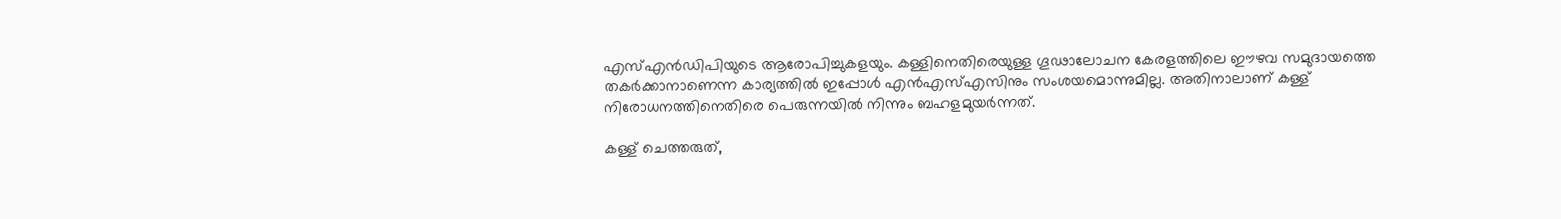എസ്എന്‍ഡിപിയുടെ ആരോപിച്ചുകളയും. കള്ളിനെതിരെയുള്ള ഗൂഢാലോചന കേരളത്തിലെ ഈഴവ സമുദായത്തെ തകര്‍ക്കാനാണെന്ന കാര്യത്തില്‍ ഇപ്പോള്‍ എന്‍എസ്എസിനും സംശയമൊന്നുമില്ല. അതിനാലാണ് കള്ള് നിരോധനത്തിനെതിരെ പെരുന്നയില്‍ നിന്നും ബഹളമുയര്‍ന്നത്.

കള്ള് ചെത്തരുത്,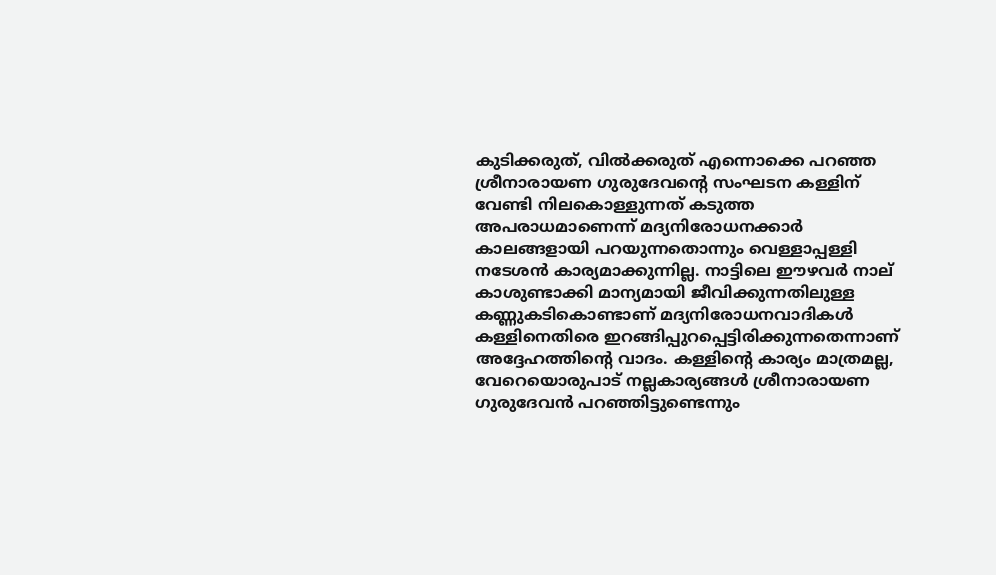കുടിക്കരുത്, വില്‍ക്കരുത് എന്നൊക്കെ പറഞ്ഞ ശ്രീനാരായണ ഗുരുദേവന്റെ സംഘടന കള്ളിന് വേണ്ടി നിലകൊള്ളുന്നത് കടുത്ത അപരാധമാണെന്ന് മദ്യനിരോധനക്കാര്‍ കാലങ്ങളായി പറയുന്നതൊന്നും വെള്ളാപ്പള്ളി നടേശന്‍ കാര്യമാക്കുന്നില്ല. നാട്ടിലെ ഈഴവര്‍ നാല് കാശുണ്ടാക്കി മാന്യമായി ജീവിക്കുന്നതിലുള്ള കണ്ണുകടികൊണ്ടാണ് മദ്യനിരോധനവാദികള്‍ കള്ളിനെതിരെ ഇറങ്ങിപ്പുറപ്പെട്ടിരിക്കുന്നതെന്നാണ് അദ്ദേഹത്തിന്റെ വാദം. കള്ളിന്റെ കാര്യം മാത്രമല്ല, വേറെയൊരുപാട് നല്ലകാര്യങ്ങള്‍ ശ്രീനാരായണ ഗുരുദേവന്‍ പറഞ്ഞിട്ടുണ്ടെന്നും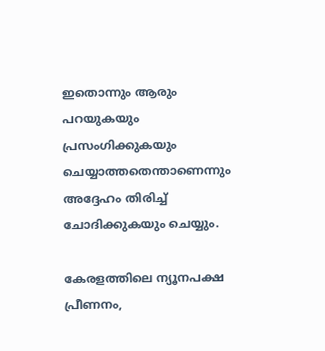ഇതൊന്നും ആരും പറയുകയും പ്രസംഗിക്കുകയും ചെയ്യാത്തതെന്താണെന്നും അദ്ദേഹം തിരിച്ച് ചോദിക്കുകയും ചെയ്യും.

കേരളത്തിലെ ന്യൂനപക്ഷ പ്രീണനം,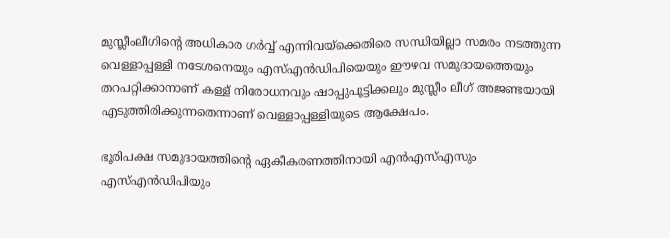മുസ്ലീംലീഗിന്റെ അധികാര ഗര്‍വ്വ് എന്നിവയ്‌ക്കെതിരെ സന്ധിയില്ലാ സമരം നടത്തുന്ന വെള്ളാപ്പള്ളി നടേശനെയും എസ്എന്‍ഡിപിയെയും ഈഴവ സമുദായത്തെയും തറപറ്റിക്കാനാണ് കള്ള് നിരോധനവും ഷാപ്പുപൂട്ടിക്കലും മുസ്ലീം ലീഗ് അജണ്ടയായി എടുത്തിരിക്കുന്നതെന്നാണ് വെള്ളാപ്പള്ളിയുടെ ആക്ഷേപം.

ഭൂരിപക്ഷ സമുദായത്തിന്റെ ഏകീകരണത്തിനായി എന്‍എസ്എസും എസ്എന്‍ഡിപിയും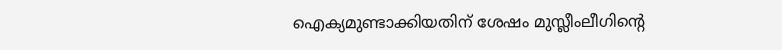ഐക്യമുണ്ടാക്കിയതിന് ശേഷം മുസ്ലീംലീഗിന്റെ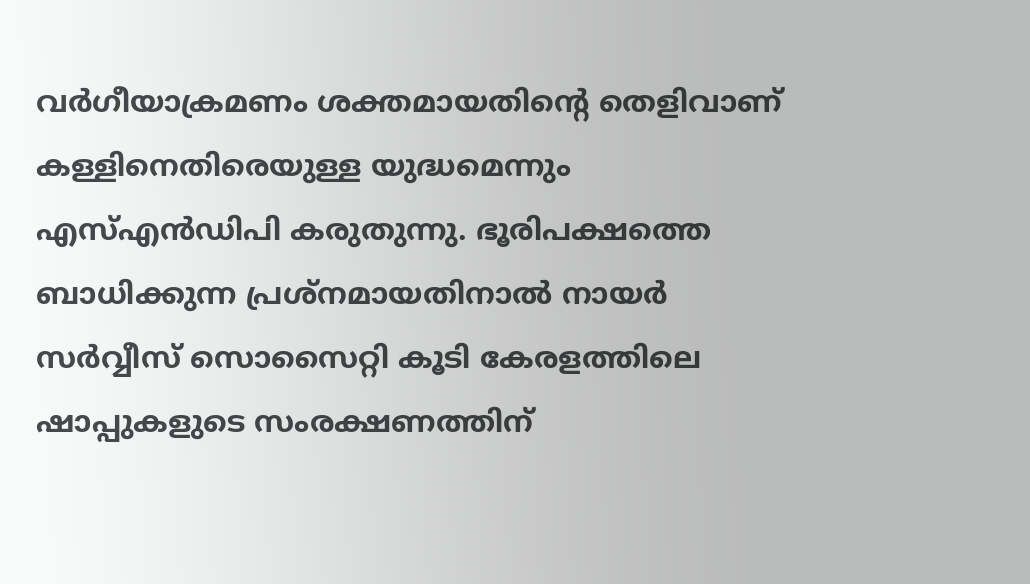വര്‍ഗീയാക്രമണം ശക്തമായതിന്റെ തെളിവാണ് കള്ളിനെതിരെയുള്ള യുദ്ധമെന്നും എസ്എന്‍ഡിപി കരുതുന്നു. ഭൂരിപക്ഷത്തെ ബാധിക്കുന്ന പ്രശ്‌നമായതിനാല്‍ നായര്‍ സര്‍വ്വീസ് സൊസൈറ്റി കൂടി കേരളത്തിലെ ഷാപ്പുകളുടെ സംരക്ഷണത്തിന്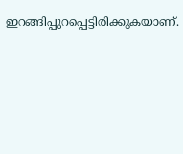ഇറങ്ങിപ്പുറപ്പെട്ടിരിക്കുകയാണ്.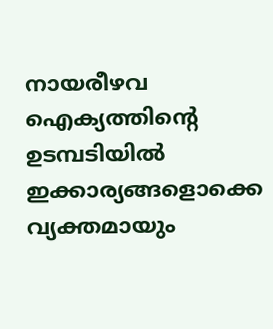നായരീഴവ ഐക്യത്തിന്റെ ഉടമ്പടിയില്‍ ഇക്കാര്യങ്ങളൊക്കെ വ്യക്തമായും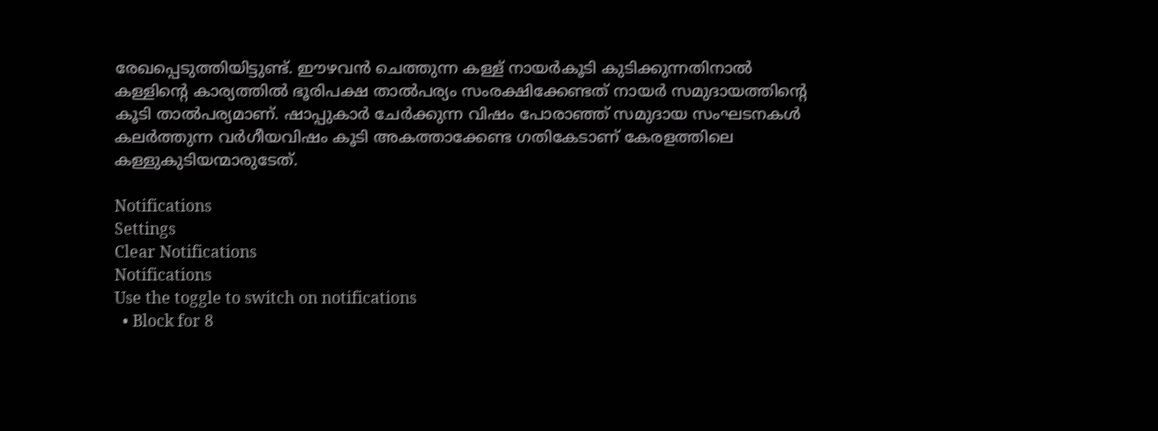രേഖപ്പെടുത്തിയിട്ടുണ്ട്. ഈഴവന്‍ ചെത്തുന്ന കള്ള് നായര്‍കൂടി കുടിക്കുന്നതിനാല്‍ കള്ളിന്റെ കാര്യത്തില്‍ ഭൂരിപക്ഷ താല്‍പര്യം സംരക്ഷിക്കേണ്ടത് നായര്‍ സമുദായത്തിന്റെ കൂടി താല്‍പര്യമാണ്. ഷാപ്പുകാര്‍ ചേര്‍ക്കുന്ന വിഷം പോരാഞ്ഞ് സമുദായ സംഘടനകള്‍ കലര്‍ത്തുന്ന വര്‍ഗീയവിഷം കൂടി അകത്താക്കേണ്ട ഗതികേടാണ് കേരളത്തിലെ കള്ളുകുടിയന്മാരുടേത്.

Notifications
Settings
Clear Notifications
Notifications
Use the toggle to switch on notifications
  • Block for 8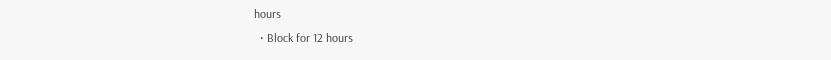hours
  • Block for 12 hours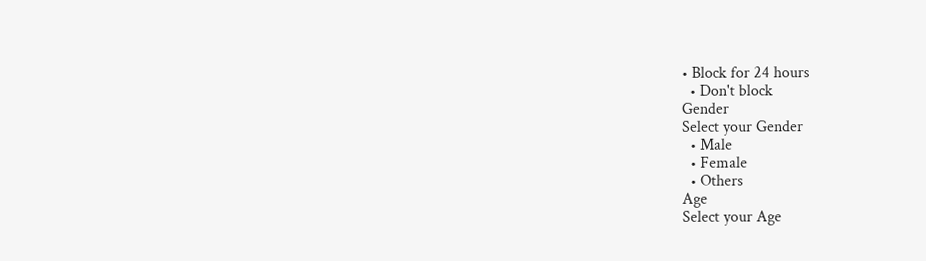• Block for 24 hours
  • Don't block
Gender
Select your Gender
  • Male
  • Female
  • Others
Age
Select your Age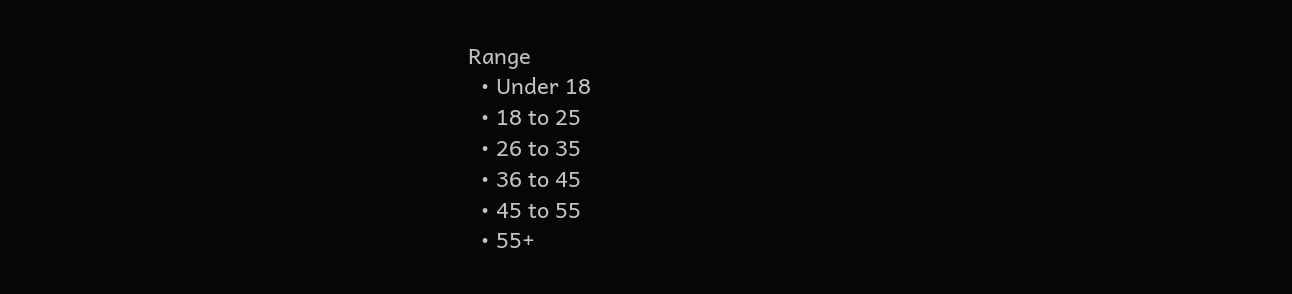Range
  • Under 18
  • 18 to 25
  • 26 to 35
  • 36 to 45
  • 45 to 55
  • 55+